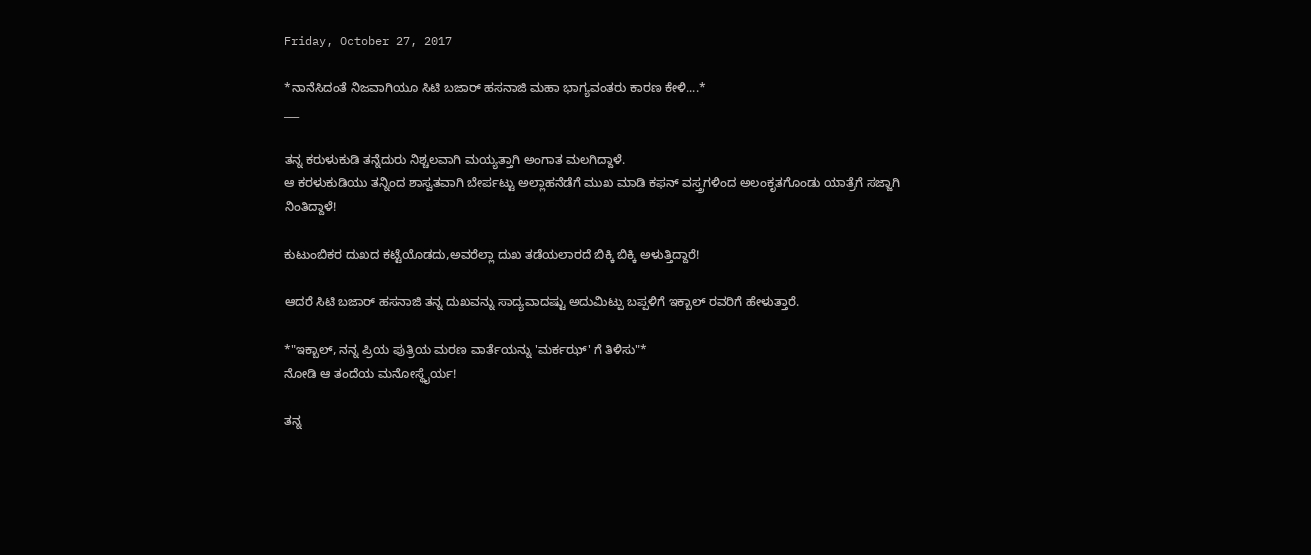Friday, October 27, 2017

*ನಾನೆಸಿದಂತೆ ನಿಜವಾಗಿಯೂ ಸಿಟಿ ಬಜಾರ್ ಹಸನಾಜಿ ಮಹಾ ಭಾಗ್ಯವಂತರು ಕಾರಣ ಕೇಳಿ....*
___

ತನ್ನ ಕರುಳುಕುಡಿ ತನ್ನೆದುರು ನಿಶ್ಚಲವಾಗಿ ಮಯ್ಯತ್ತಾಗಿ ಅಂಗಾತ ಮಲಗಿದ್ದಾಳೆ.
ಆ ಕರಳುಕುಡಿಯು ತನ್ನಿಂದ ಶಾಸ್ವತವಾಗಿ ಬೇರ್ಪಟ್ಟು ಅಲ್ಲಾಹನೆಡೆಗೆ ಮುಖ ಮಾಡಿ ಕಫನ್ ವಸ್ತ್ರಗಳಿಂದ ಅಲಂಕೃತಗೊಂಡು ಯಾತ್ರೆಗೆ ಸಜ್ಜಾಗಿ ನಿಂತಿದ್ದಾಳೆ!

ಕುಟುಂಬಿಕರ ದುಖದ ಕಟ್ಟೆಯೊಡದು,ಅವರೆಲ್ಲಾ ದುಖ ತಡೆಯಲಾರದೆ ಬಿಕ್ಕಿ ಬಿಕ್ಕಿ ಅಳುತ್ತಿದ್ದಾರೆ!

ಆದರೆ ಸಿಟಿ ಬಜಾರ್ ಹಸನಾಜಿ ತನ್ನ ದುಖವನ್ನು ಸಾದ್ಯವಾದಷ್ಟು ಅದುಮಿಟ್ಪು ಬಪ್ಪಳಿಗೆ ಇಕ್ಬಾಲ್ ರವರಿಗೆ ಹೇಳುತ್ತಾರೆ.

*"ಇಕ್ಬಾಲ್, ನನ್ನ ಪ್ರಿಯ ಪುತ್ರಿಯ ಮರಣ ವಾರ್ತೆಯನ್ನು 'ಮರ್ಕಝ್' ಗೆ ತಿಳಿಸು"*
ನೋಡಿ ಆ ತಂದೆಯ ಮನೋಸ್ಥೈರ್ಯ!

ತನ್ನ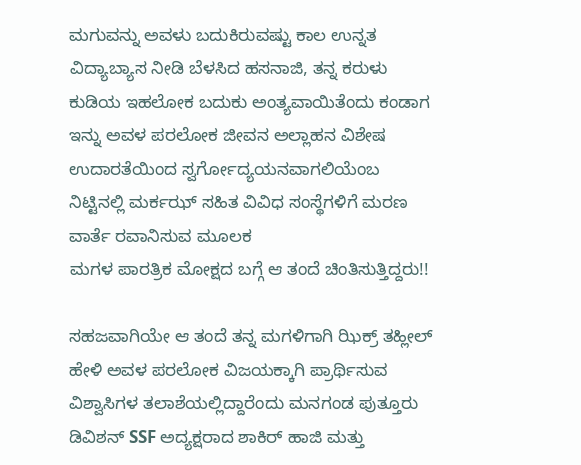ಮಗುವನ್ನು ಅವಳು ಬದುಕಿರುವಷ್ಟು ಕಾಲ ಉನ್ನತ ವಿದ್ಯಾಬ್ಯಾಸ ನೀಡಿ ಬೆಳಸಿದ ಹಸನಾಜಿ, ತನ್ನ ಕರುಳು ಕುಡಿಯ ಇಹಲೋಕ ಬದುಕು ಅಂತ್ಯವಾಯಿತೆಂದು ಕಂಡಾಗ ಇನ್ನು ಅವಳ ಪರಲೋಕ ಜೀವನ ಅಲ್ಲಾಹನ ವಿಶೇಷ ಉದಾರತೆಯಿಂದ ಸ್ವರ್ಗೋದ್ಯಯನವಾಗಲಿಯೆಂಬ ನಿಟ್ಟಿನಲ್ಲಿ ಮರ್ಕ‌ಝ್ ಸಹಿತ ವಿವಿಧ ಸಂಸ್ಥೆಗಳಿಗೆ ಮರಣ ವಾರ್ತೆ ರವಾನಿಸುವ ಮೂಲಕ
ಮಗಳ ಪಾರತ್ರಿಕ ಮೋಕ್ಷದ ಬಗ್ಗೆ ಆ ತಂದೆ ಚಿಂತಿಸುತ್ತಿದ್ದರು!!

ಸಹಜವಾಗಿಯೇ ಆ ತಂದೆ ತನ್ನ ಮಗಳಿಗಾಗಿ ಝಿಕ್ರ್ ತಹ್ಲೀಲ್ ಹೇಳಿ ಅವಳ ಪರಲೋಕ ವಿಜಯಕ್ಕಾಗಿ ಪ್ರಾರ್ಥಿಸುವ ವಿಶ್ವಾಸಿಗಳ ತಲಾಶೆಯಲ್ಲಿದ್ದಾರೆಂದು ಮನಗಂಡ ಪುತ್ತೂರು ಡಿವಿಶನ್ SSF ಅದ್ಯಕ್ಷರಾದ ಶಾಕಿರ್ ಹಾಜಿ ಮತ್ತು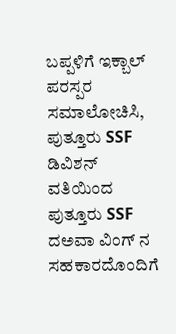ಬಪ್ಪಳಿಗೆ ಇಕ್ಬಾಲ್ ಪರಸ್ಪರ ಸಮಾಲೋಚಿಸಿ, ಪುತ್ತೂರು SSF ಡಿವಿಶನ್ ವತಿಯಿಂದ ಪುತ್ತೂರು SSF ದ‌ಅವಾ ವಿಂಗ್ ನ ಸಹಕಾರದೊಂದಿಗೆ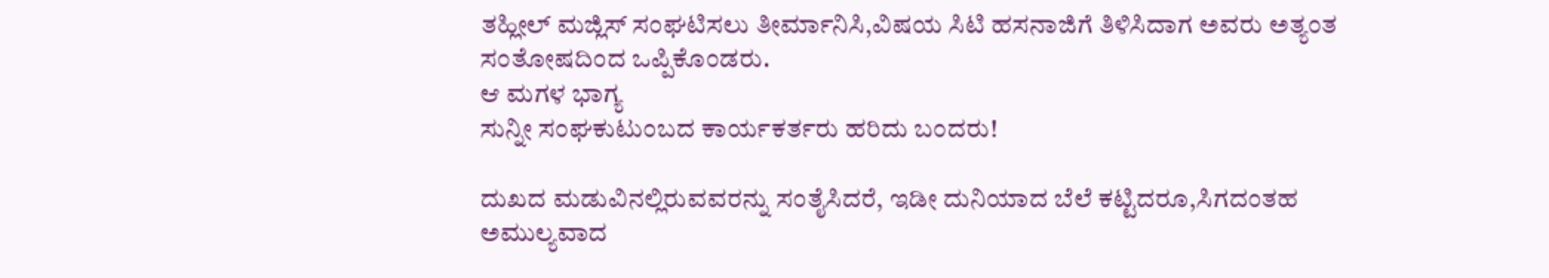ತಹ್ಲೀಲ್ ಮಜ್ಲಿಸ್ ಸಂಘಟಿಸಲು ತೀರ್ಮಾನಿಸಿ,ವಿಷಯ ಸಿಟಿ ಹಸನಾಜಿಗೆ ತಿಳಿಸಿದಾಗ ಅವರು ಅತ್ಯಂತ ಸಂತೋಷದಿಂದ ಒಪ್ಪಿಕೊಂಡರು.
ಆ ಮಗಳ ಭಾಗ್ಯ
ಸುನ್ನೀ ಸಂಘಕುಟುಂಬದ ಕಾರ್ಯಕರ್ತರು ಹರಿದು ಬಂದರು!

ದುಖದ ಮಡುವಿನಲ್ಲಿರುವವರನ್ನು ಸಂತೈಸಿದರೆ, ಇಡೀ ದುನಿಯಾದ ಬೆಲೆ ಕಟ್ಟಿದರೂ,ಸಿಗದಂತಹ ಅಮುಲ್ಯವಾದ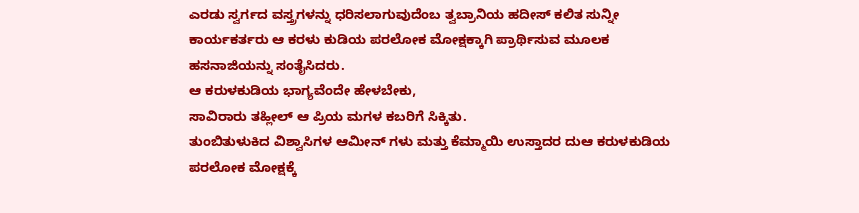ಎರಡು ಸ್ವರ್ಗದ ವಸ್ತ್ರಗಳನ್ನು ಧರಿಸಲಾಗುವುದೆಂಬ ತ್ವಬ್ರಾನಿಯ ಹದೀಸ್ ಕಲಿತ ಸುನ್ನೀ ಕಾರ್ಯಕರ್ತರು ಆ ಕರಳು ಕುಡಿಯ ಪರಲೋಕ ಮೋಕ್ಷಕ್ಕಾಗಿ ಪ್ರಾರ್ಥಿಸುವ ಮೂಲಕ ಹಸನಾಜಿಯನ್ನು ಸಂತೈಸಿದರು.
ಆ ಕರುಳಕುಡಿಯ ಭಾಗ್ಯವೆಂದೇ ಹೇಳಬೇಕು,
ಸಾವಿರಾರು ತಹ್ಲೀಲ್ ಆ ಪ್ರಿಯ ಮಗಳ ಕಬರಿಗೆ ಸಿಕ್ಕಿತು.
ತುಂಬಿತುಳುಕಿದ ವಿಶ್ವಾಸಿಗಳ ಆಮೀನ್ ಗಳು ಮತ್ತು ಕೆಮ್ಮಾಯಿ ಉಸ್ತಾದರ ದುಆ ಕರುಳಕುಡಿಯ ಪರಲೋಕ ಮೋಕ್ಷಕ್ಕೆ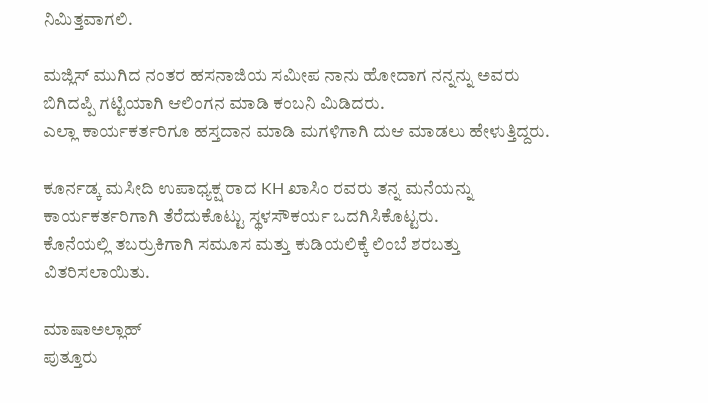ನಿಮಿತ್ತವಾಗಲಿ.

ಮಜ್ಲಿಸ್ ಮುಗಿದ ನಂತರ ಹಸನಾಜಿಯ ಸಮೀಪ ನಾನು ಹೋದಾಗ ನನ್ನನ್ನು ಅವರು ಬಿಗಿದಪ್ಪಿ ಗಟ್ಟಿಯಾಗಿ ಆಲಿಂಗನ ಮಾಡಿ ಕಂಬನಿ ಮಿಡಿದರು.
ಎಲ್ಲಾ ಕಾರ್ಯಕರ್ತರಿಗೂ ಹಸ್ತದಾನ ಮಾಡಿ ಮಗಳಿಗಾಗಿ ದುಆ ಮಾಡಲು ಹೇಳುತ್ತಿದ್ದರು.

ಕೂರ್ನಡ್ಕ ಮಸೀದಿ ಉಪಾಧ್ಯಕ್ಷ ರಾದ KH ಖಾಸಿಂ ರವರು ತನ್ನ ಮನೆಯನ್ನು ಕಾರ್ಯಕರ್ತರಿಗಾಗಿ ತೆರೆದುಕೊಟ್ಟು ಸ್ಥಳಸೌಕರ್ಯ‌ ಒದಗಿಸಿಕೊಟ್ಟರು.
ಕೊನೆಯಲ್ಲಿ ತಬರ್ರುಕಿಗಾಗಿ ಸಮೂಸ ಮತ್ತು ಕುಡಿಯಲಿಕ್ಕೆ ಲಿಂಬೆ ಶರಬತ್ತು ವಿತರಿಸಲಾಯಿತು.

ಮಾಷಾಅಲ್ಲಾಹ್
ಪುತ್ತೂರು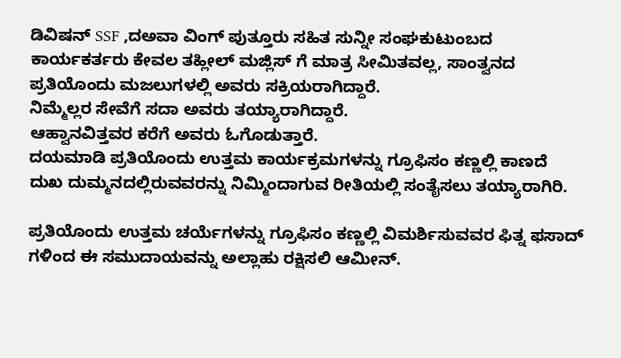ಡಿವಿಷನ್ SSF ,ದ‌ಅವಾ ವಿಂಗ್ ಪುತ್ತೂರು ಸಹಿತ ಸುನ್ನೀ ಸಂಘಕುಟುಂಬದ ಕಾರ್ಯಕರ್ತರು ಕೇವಲ ತಹ್ಲೀಲ್ ಮಜ್ಲಿಸ್ ಗೆ ಮಾತ್ರ ಸೀಮಿತವಲ್ಲ, ಸಾಂತ್ವನದ ಪ್ರತಿಯೊಂದು ಮಜಲುಗಳಲ್ಲಿ ಅವರು ಸಕ್ರಿಯರಾಗಿದ್ದಾರೆ.
ನಿಮ್ಮೆಲ್ಲರ ಸೇವೆಗೆ ಸದಾ ಅವರು ತಯ್ಯಾರಾಗಿದ್ದಾರೆ.
ಆಹ್ವಾನವಿತ್ತವರ ಕರೆಗೆ ಅವರು ಓಗೊಡುತ್ತಾರೆ.
ದಯಮಾಡಿ ಪ್ರತಿಯೊಂದು ಉತ್ತಮ ಕಾರ್ಯಕ್ರಮಗಳನ್ನು ಗ್ರೂಫಿಸಂ ಕಣ್ಣಲ್ಲಿ ಕಾಣದೆ ದುಖ ದುಮ್ಮನದಲ್ಲಿರುವವರನ್ನು ನಿಮ್ಮಿಂದಾಗುವ ರೀತಿಯಲ್ಲಿ ಸಂತೈಸಲು ತಯ್ಯಾರಾಗಿರಿ.

ಪ್ರತಿಯೊಂದು ಉತ್ತಮ ಚರ್ಯೆಗಳನ್ನು ಗ್ರೂಫಿಸಂ ಕಣ್ಣಲ್ಲಿ ವಿಮರ್ಶಿಸುವವರ ಫಿತ್ನ ಫಸಾದ್ ಗಳಿಂದ ಈ ಸಮುದಾಯವನ್ನು ಅಲ್ಲಾಹು ರಕ್ಷಿಸಲಿ ಆಮೀನ್.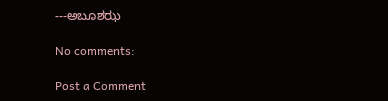---ಅಬೂಶಝ

No comments:

Post a Comment